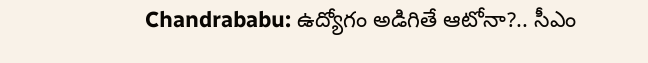Chandrababu: ఉద్యోగం అడిగితే ఆటోనా?.. సీఎం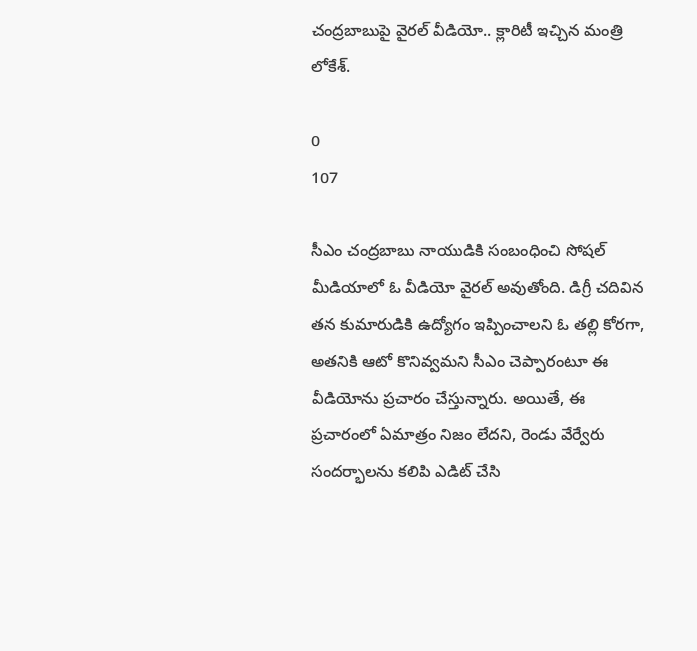చంద్రబాబుపై వైరల్ వీడియో.. క్లారిటీ ఇచ్చిన మంత్రి లోకేశ్‌.

0
107

సీఎం చంద్రబాబు నాయుడికి సంబంధించి సోషల్ మీడియాలో ఓ వీడియో వైరల్ అవుతోంది. డిగ్రీ చదివిన తన కుమారుడికి ఉద్యోగం ఇప్పించాలని ఓ తల్లి కోరగా, అతనికి ఆటో కొనివ్వమని సీఎం చెప్పారంటూ ఈ వీడియోను ప్రచారం చేస్తున్నారు. అయితే, ఈ ప్రచారంలో ఏమాత్రం నిజం లేదని, రెండు వేర్వేరు సందర్భాలను కలిపి ఎడిట్ చేసి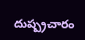దుష్ప్రచారం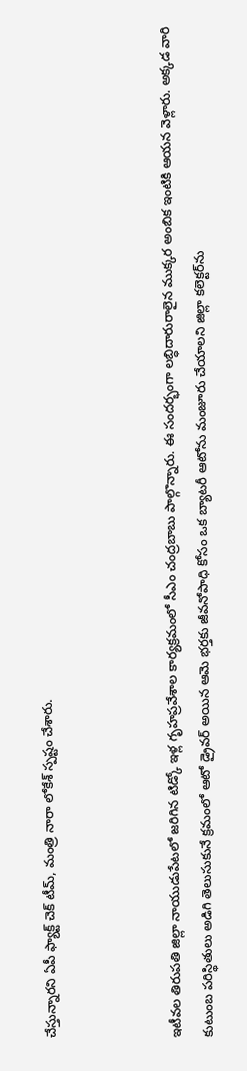చేస్తున్నారని ఏపీ ఫ్యాక్ట్ చెక్ టీమ్, మంత్రి నారా లోకేశ్‌ స్పష్టం చేశారు.



ఇటీవల తిరుపతి జిల్లా నాయుడుపేటలో జరిగిన టిడ్కో ఇళ్ల గృహప్రవేశాల కార్యక్రమంలో సీఎం చంద్రబాబు పాల్గొన్నారు. ఈ సందర్భంగా లబ్ధిదారురాలైన ముక్కర అంబిక ఇంటికి ఆయన వెళ్లారు. అక్కడ వారి కుటుంబ పరిస్థితులు అడిగి తెలుసుకునే క్రమంలో ఆటో డ్రైవర్ అయిన ఆమె భర్తకు జీవనోపాధి కోసం ఒక బ్యాటరీ ఆటోను మంజూరు చేయాలని జిల్లా కలెక్టర్‌ను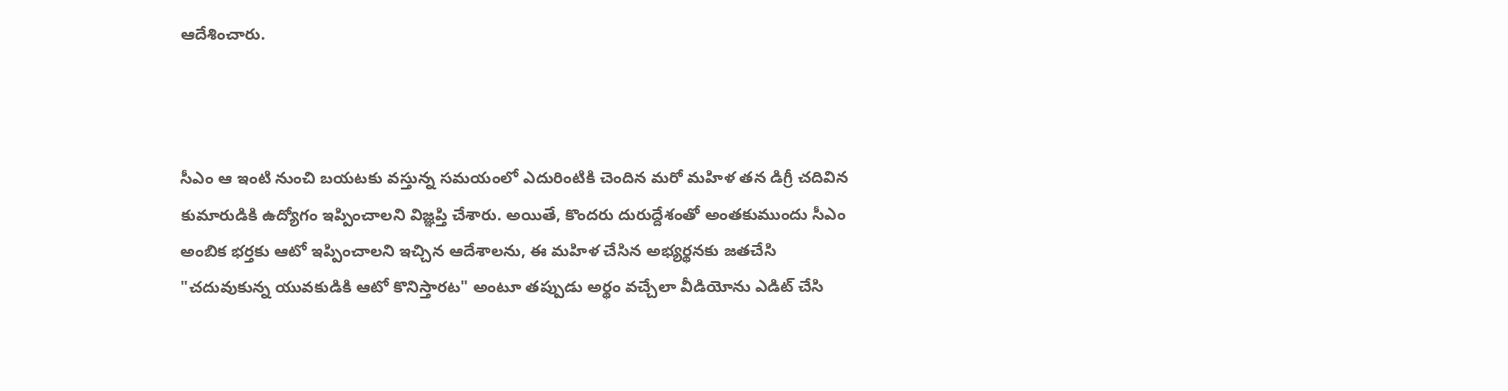ఆదేశించారు.



సీఎం ఆ ఇంటి నుంచి బయటకు వస్తున్న సమయంలో ఎదురింటికి చెందిన మరో మహిళ తన డిగ్రీ చదివిన కుమారుడికి ఉద్యోగం ఇప్పించాలని విజ్ఞప్తి చేశారు. అయితే, కొందరు దురుద్దేశంతో అంతకుముందు సీఎం అంబిక భర్తకు ఆటో ఇప్పించాలని ఇచ్చిన ఆదేశాలను, ఈ మహిళ చేసిన అభ్యర్థనకు జతచేసి "చదువుకున్న యువకుడికి ఆటో కొనిస్తారట" అంటూ తప్పుడు అర్థం వచ్చేలా వీడియోను ఎడిట్ చేసి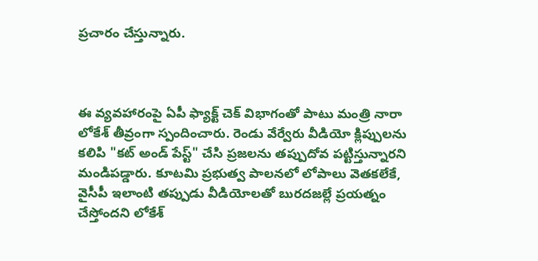ప్రచారం చేస్తున్నారు.



ఈ వ్యవహారంపై ఏపీ ఫ్యాక్ట్ చెక్ విభాగంతో పాటు మంత్రి నారా లోకేశ్‌ తీవ్రంగా స్పందించారు. రెండు వేర్వేరు వీడియో క్లిప్పులను కలిపి "కట్ అండ్ పేస్ట్" చేసి ప్రజలను తప్పుదోవ పట్టిస్తున్నారని మండిపడ్డారు. కూటమి ప్రభుత్వ పాలనలో లోపాలు వెతకలేకే, వైసీపీ ఇలాంటి తప్పుడు వీడియోలతో బురదజల్లే ప్రయత్నం చేస్తోందని లోకేశ్‌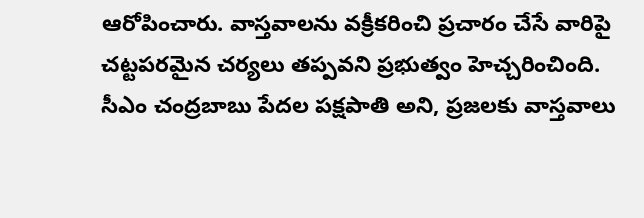ఆరోపించారు. వాస్తవాలను వక్రీకరించి ప్రచారం చేసే వారిపై చట్టపరమైన చర్యలు తప్పవని ప్రభుత్వం హెచ్చరించింది. సీఎం చంద్రబాబు పేదల పక్షపాతి అని, ప్రజలకు వాస్తవాలు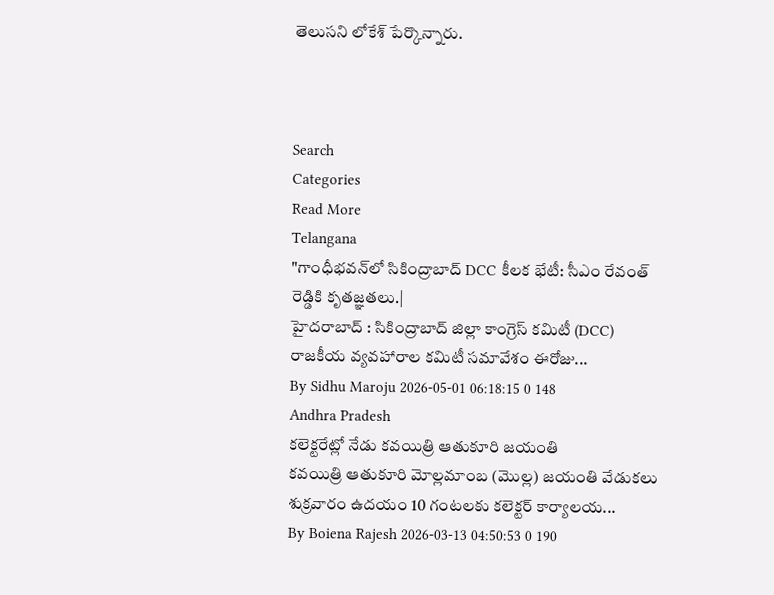తెలుసని లోకేశ్‌ పేర్కొన్నారు.



Search
Categories
Read More
Telangana
"గాంధీభవన్‌లో సికింద్రాబాద్ DCC కీలక భేటీ: సీఎం రేవంత్ రెడ్డికి కృతజ్ఞతలు.|
హైదరాబాద్ : సికింద్రాబాద్ జిల్లా కాంగ్రెస్ కమిటీ (DCC) రాజకీయ వ్యవహారాల కమిటీ సమావేశం ఈరోజు...
By Sidhu Maroju 2026-05-01 06:18:15 0 148
Andhra Pradesh
కలెక్టరేట్లో నేడు కవయిత్రి ఆతుకూరి జయంతి
కవయిత్రి ఆతుకూరి మోల్లమాంబ (మొల్ల) జయంతి వేడుకలు శుక్రవారం ఉదయం 10 గంటలకు కలెక్టర్ కార్యాలయ...
By Boiena Rajesh 2026-03-13 04:50:53 0 190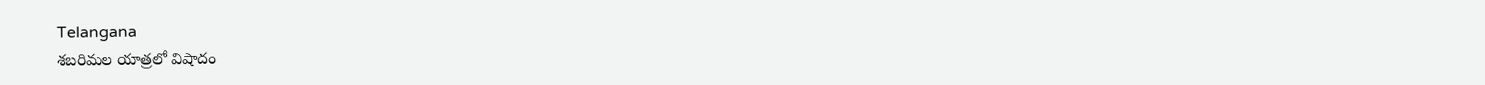Telangana
శబరిమల యాత్రలో విషాదం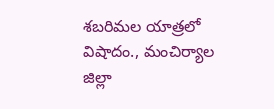శబరిమల యాత్రలో విషాదం., మంచిర్యాల జిల్లా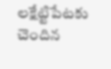లక్షేట్టిపేటకు చెందిన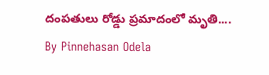దంపతులు రోడ్డు ప్రమాదంలో మృతి....
By Pinnehasan Odela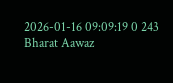2026-01-16 09:09:19 0 243
Bharat Aawaz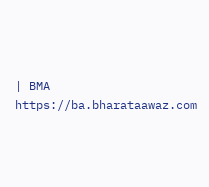| BMA https://ba.bharataawaz.com